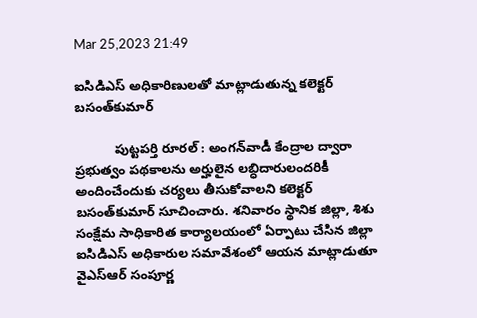Mar 25,2023 21:49

ఐసిడిఎస్‌ అధికారిణులతో మాట్లాడుతున్న కలెక్టర్‌ బసంత్‌కుమార్‌

           పుట్టపర్తి రూరల్‌ : అంగన్‌వాడీ కేంద్రాల ద్వారా ప్రభుత్వం పథకాలను అర్హులైన లబ్ధిదారులందరికీ అందించేందుకు చర్యలు తీసుకోవాలని కలెక్టర్‌ బసంత్‌కుమార్‌ సూచించారు. శనివారం స్థానిక జిల్లా, శిశు సంక్షేమ సాధికారిత కార్యాలయంలో ఏర్పాటు చేసిన జిల్లా ఐసిడిఎస్‌ అధికారుల సమావేశంలో ఆయన మాట్లాడుతూ వైఎస్‌ఆర్‌ సంపూర్ణ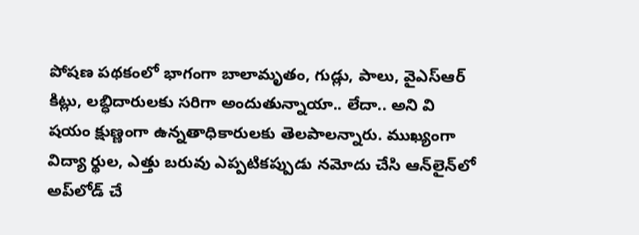పోషణ పథకంలో భాగంగా బాలామృతం, గుడ్లు, పాలు, వైఎస్‌ఆర్‌ కిట్లు, లబ్ధిదారులకు సరిగా అందుతున్నాయా.. లేదా.. అని వి షయం క్షుణ్ణంగా ఉన్నతాధికారులకు తెలపాలన్నారు. ముఖ్యంగా విద్యా ర్థుల, ఎత్తు బరువు ఎప్పటికప్పుడు నమోదు చేసి ఆన్‌లైన్‌లో అప్‌లోడ్‌ చే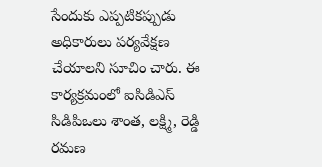సేందుకు ఎప్పటికప్పుడు అధికారులు పర్యవేక్షణ చేయాలని సూచిం చారు. ఈ కార్యక్రమంలో ఐసిడిఎస్‌ సిడిపిఒలు శాంత, లక్ష్మి, రెడ్డి రమణ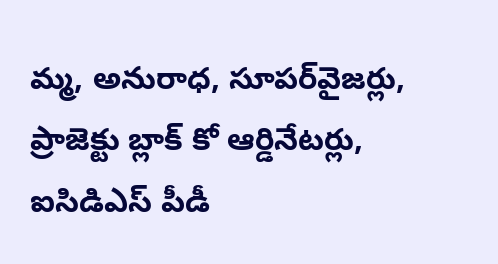మ్మ, అనురాధ, సూపర్‌వైజర్లు, ప్రాజెక్టు బ్లాక్‌ కో ఆర్డినేటర్లు, ఐసిడిఎస్‌ పీడీ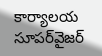కార్యాలయ సూపర్‌వైజర్‌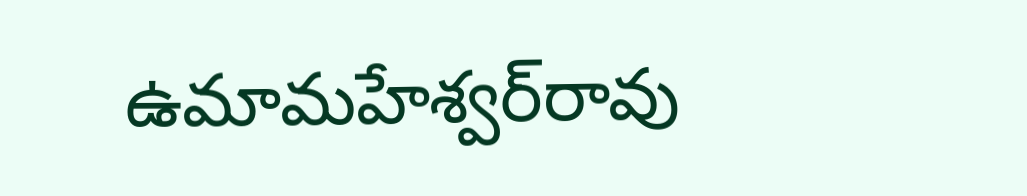ఉమామహేశ్వర్‌రావు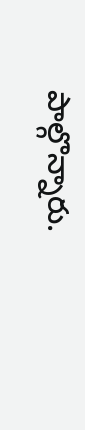పాల్గొన్నారు.